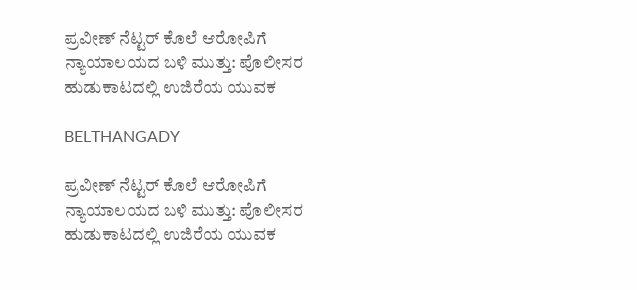ಪ್ರವೀಣ್ ನೆಟ್ಟರ್ ಕೊಲೆ ಆರೋಪಿಗೆ ನ್ಯಾಯಾಲಯದ ಬಳಿ ಮುತ್ತು: ಪೊಲೀಸರ ಹುಡುಕಾಟದಲ್ಲಿ ಉಜಿರೆಯ ಯುವಕ

BELTHANGADY

ಪ್ರವೀಣ್ ನೆಟ್ಟರ್ ಕೊಲೆ ಆರೋಪಿಗೆ ನ್ಯಾಯಾಲಯದ ಬಳಿ ಮುತ್ತು: ಪೊಲೀಸರ ಹುಡುಕಾಟದಲ್ಲಿ ಉಜಿರೆಯ ಯುವಕ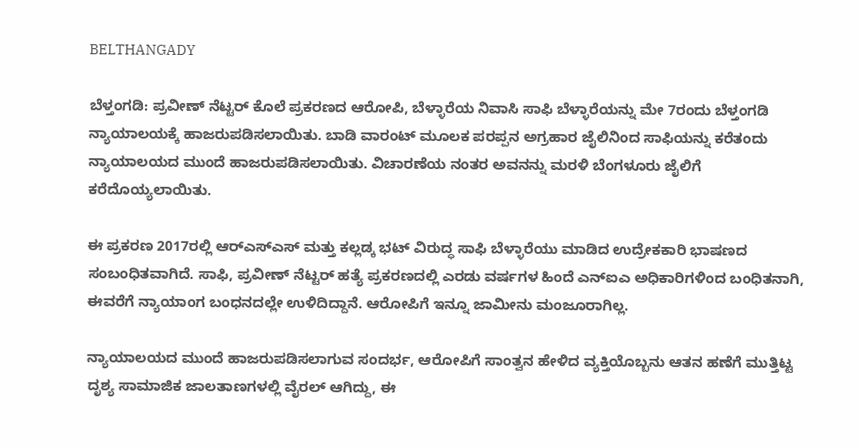BELTHANGADY

ಬೆಳ್ತಂಗಡಿ: ಪ್ರವೀಣ್ ನೆಟ್ಟರ್ ಕೊಲೆ ಪ್ರಕರಣದ ಆರೋಪಿ, ಬೆಳ್ಳಾರೆಯ ನಿವಾಸಿ ಸಾಫಿ ಬೆಳ್ಳಾರೆಯನ್ನು ಮೇ 7ರಂದು ಬೆಳ್ತಂಗಡಿ ನ್ಯಾಯಾಲಯಕ್ಕೆ ಹಾಜರುಪಡಿಸಲಾಯಿತು. ಬಾಡಿ ವಾರಂಟ್ ಮೂಲಕ ಪರಪ್ಪನ ಅಗ್ರಹಾರ ಜೈಲಿನಿಂದ ಸಾಫಿಯನ್ನು ಕರೆತಂದು ನ್ಯಾಯಾಲಯದ ಮುಂದೆ ಹಾಜರುಪಡಿಸಲಾಯಿತು. ವಿಚಾರಣೆಯ ನಂತರ ಅವನನ್ನು ಮರಳಿ ಬೆಂಗಳೂರು ಜೈಲಿಗೆ ಕರೆದೊಯ್ಯಲಾಯಿತು.

ಈ ಪ್ರಕರಣ 2017ರಲ್ಲಿ ಆರ್‌ಎಸ್‌ಎಸ್ ಮತ್ತು ಕಲ್ಲಡ್ಕ ಭಟ್ ವಿರುದ್ಧ ಸಾಫಿ ಬೆಳ್ಳಾರೆಯು ಮಾಡಿದ ಉದ್ರೇಕಕಾರಿ ಭಾಷಣದ ಸಂಬಂಧಿತವಾಗಿದೆ. ಸಾಫಿ, ಪ್ರವೀಣ್ ನೆಟ್ಟರ್ ಹತ್ಯೆ ಪ್ರಕರಣದಲ್ಲಿ ಎರಡು ವರ್ಷಗಳ ಹಿಂದೆ ಎನ್‌ಐಎ ಅಧಿಕಾರಿಗಳಿಂದ ಬಂಧಿತನಾಗಿ, ಈವರೆಗೆ ನ್ಯಾಯಾಂಗ ಬಂಧನದಲ್ಲೇ ಉಳಿದಿದ್ದಾನೆ. ಆರೋಪಿಗೆ ಇನ್ನೂ ಜಾಮೀನು ಮಂಜೂರಾಗಿಲ್ಲ.

ನ್ಯಾಯಾಲಯದ ಮುಂದೆ ಹಾಜರುಪಡಿಸಲಾಗುವ ಸಂದರ್ಭ, ಆರೋಪಿಗೆ ಸಾಂತ್ವನ ಹೇಳಿದ ವ್ಯಕ್ತಿಯೊಬ್ಬನು ಆತನ ಹಣೆಗೆ ಮುತ್ತಿಟ್ಟ ದೃಶ್ಯ ಸಾಮಾಜಿಕ ಜಾಲತಾಣಗಳಲ್ಲಿ ವೈರಲ್ ಆಗಿದ್ದು, ಈ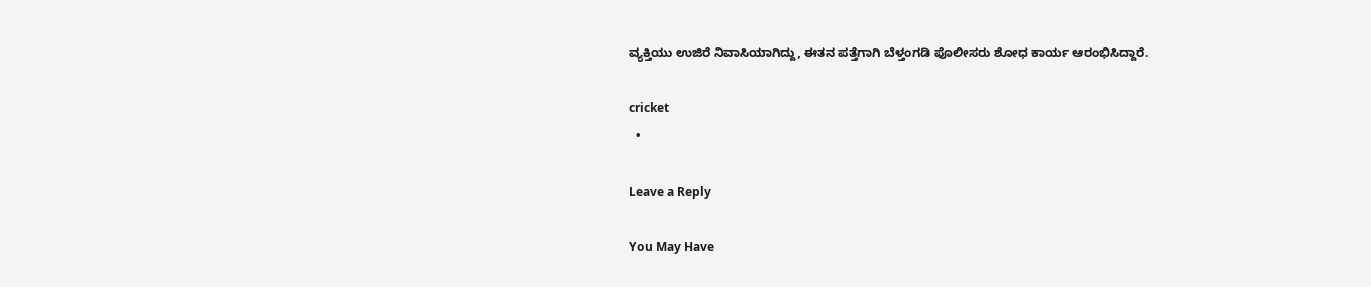ವ್ಯಕ್ತಿಯು ಉಜಿರೆ ನಿವಾಸಿಯಾಗಿದ್ದು, ಈತನ ಪತ್ತೆಗಾಗಿ ಬೆಳ್ತಂಗಡಿ ಪೊಲೀಸರು ಶೋಧ ಕಾರ್ಯ ಆರಂಭಿಸಿದ್ದಾರೆ.

cricket
  •

Leave a Reply

You May Have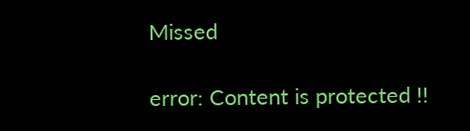Missed

error: Content is protected !!